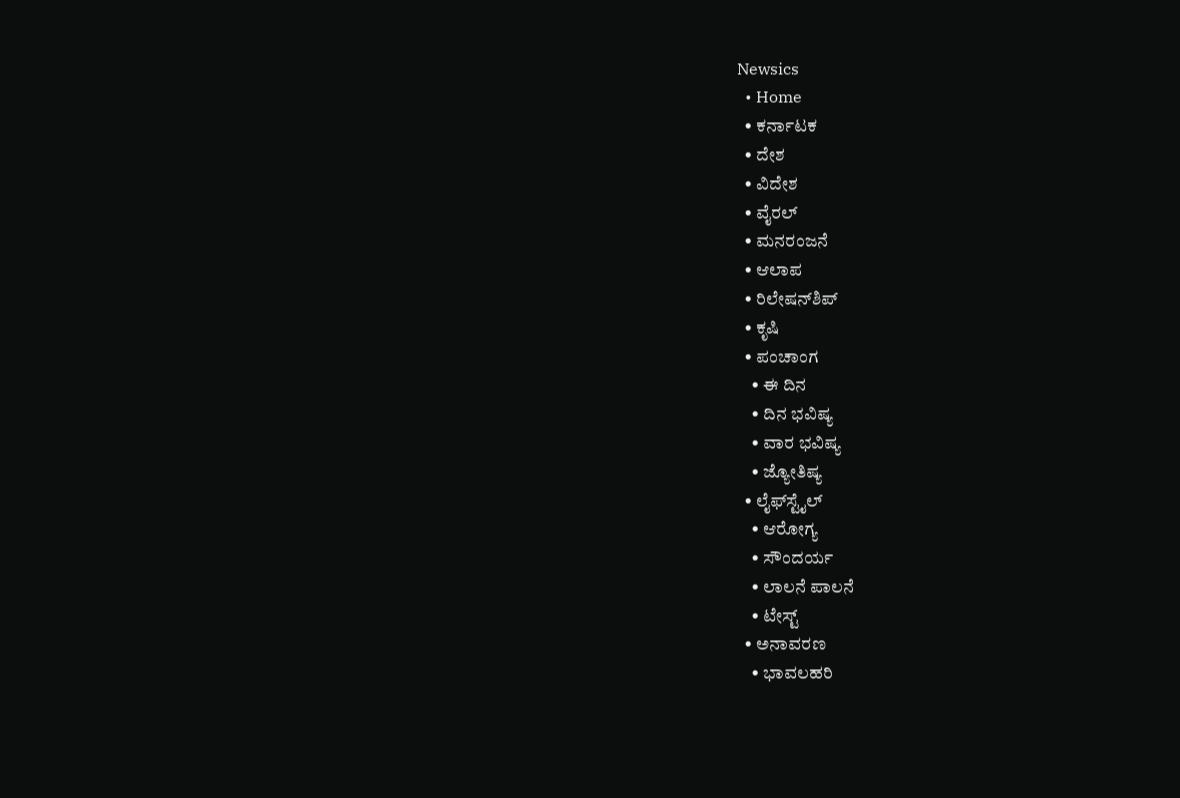Newsics
  • Home
  • ಕರ್ನಾಟಕ
  • ದೇಶ
  • ವಿದೇಶ
  • ವೈರಲ್
  • ಮನರಂಜನೆ
  • ಆಲಾಪ
  • ರಿಲೇಷನ್‌ಶಿಪ್
  • ಕೃಷಿ
  • ಪಂಚಾಂಗ
    • ಈ ದಿನ
    • ದಿನ ಭವಿಷ್ಯ
    • ವಾರ ಭವಿಷ್ಯ
    • ಜ್ಯೋತಿಷ್ಯ
  • ಲೈಫ್‌ಸ್ಟೈಲ್
    • ಆರೋಗ್ಯ
    • ಸೌಂದರ್ಯ
    • ಲಾಲನೆ ಪಾಲನೆ
    • ಟೇಸ್ಟ್
  • ಅನಾವರಣ
    • ಭಾವಲಹರಿ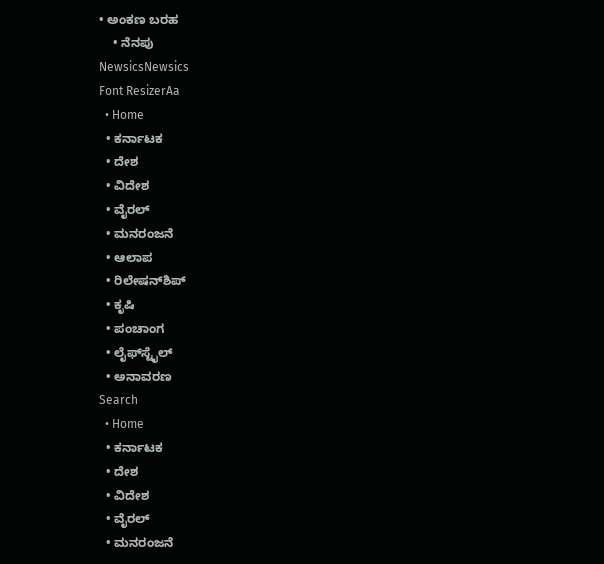• ಅಂಕಣ ಬರಹ
    • ನೆನಪು
NewsicsNewsics
Font ResizerAa
  • Home
  • ಕರ್ನಾಟಕ
  • ದೇಶ
  • ವಿದೇಶ
  • ವೈರಲ್
  • ಮನರಂಜನೆ
  • ಆಲಾಪ
  • ರಿಲೇಷನ್‌ಶಿಪ್
  • ಕೃಷಿ
  • ಪಂಚಾಂಗ
  • ಲೈಫ್‌ಸ್ಟೈಲ್
  • ಅನಾವರಣ
Search
  • Home
  • ಕರ್ನಾಟಕ
  • ದೇಶ
  • ವಿದೇಶ
  • ವೈರಲ್
  • ಮನರಂಜನೆ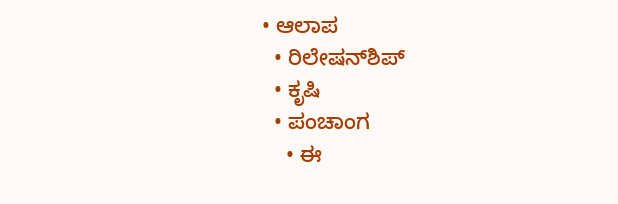• ಆಲಾಪ
  • ರಿಲೇಷನ್‌ಶಿಪ್
  • ಕೃಷಿ
  • ಪಂಚಾಂಗ
    • ಈ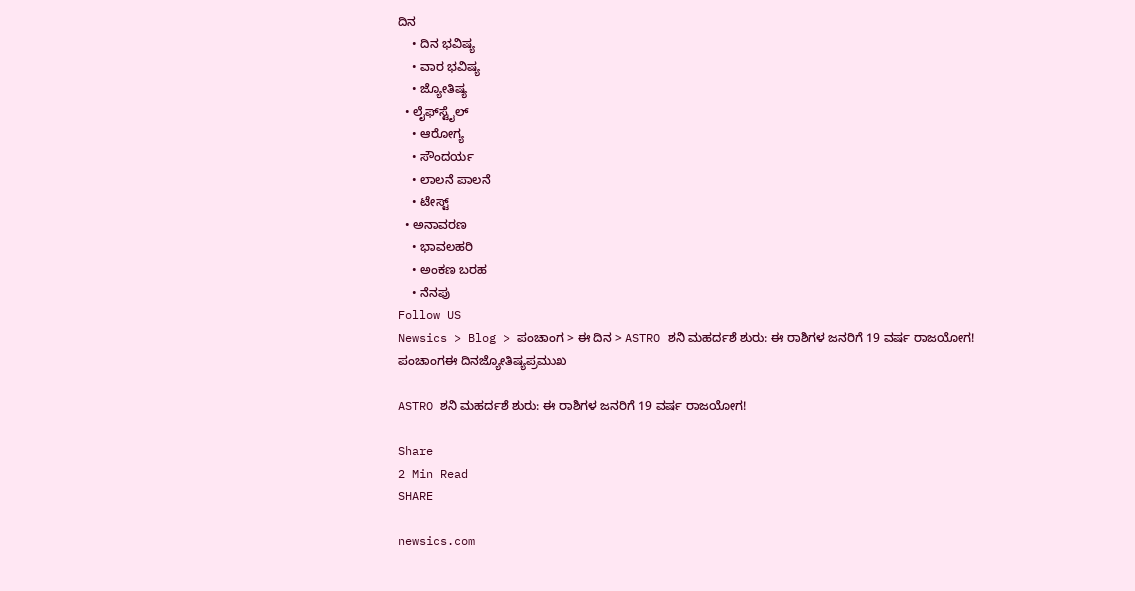ದಿನ
    • ದಿನ ಭವಿಷ್ಯ
    • ವಾರ ಭವಿಷ್ಯ
    • ಜ್ಯೋತಿಷ್ಯ
  • ಲೈಫ್‌ಸ್ಟೈಲ್
    • ಆರೋಗ್ಯ
    • ಸೌಂದರ್ಯ
    • ಲಾಲನೆ ಪಾಲನೆ
    • ಟೇಸ್ಟ್
  • ಅನಾವರಣ
    • ಭಾವಲಹರಿ
    • ಅಂಕಣ ಬರಹ
    • ನೆನಪು
Follow US
Newsics > Blog > ಪಂಚಾಂಗ > ಈ ದಿನ > ASTRO ಶನಿ ಮಹರ್ದಶೆ ಶುರು: ಈ ರಾಶಿಗಳ ಜನರಿಗೆ 19 ವರ್ಷ ರಾಜಯೋಗ!
ಪಂಚಾಂಗಈ ದಿನಜ್ಯೋತಿಷ್ಯಪ್ರಮುಖ

ASTRO ಶನಿ ಮಹರ್ದಶೆ ಶುರು: ಈ ರಾಶಿಗಳ ಜನರಿಗೆ 19 ವರ್ಷ ರಾಜಯೋಗ!

Share
2 Min Read
SHARE

newsics.com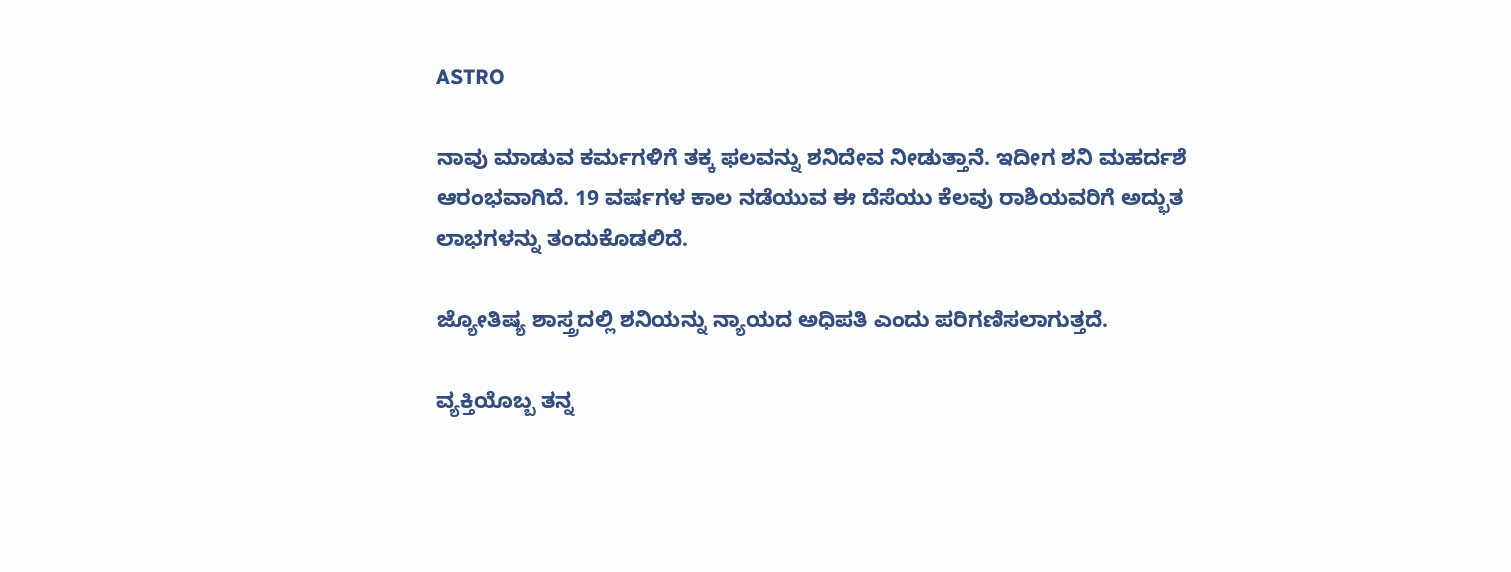ASTRO

ನಾವು ಮಾಡುವ ಕರ್ಮಗಳಿಗೆ ತಕ್ಕ ಫಲವನ್ನು ಶನಿದೇವ ನೀಡುತ್ತಾನೆ. ಇದೀಗ ಶನಿ ಮಹರ್ದಶೆ ಆರಂಭವಾಗಿದೆ. 19 ವರ್ಷಗಳ ಕಾಲ ನಡೆಯುವ ಈ ದೆಸೆಯು ಕೆಲವು ರಾಶಿಯವರಿಗೆ ಅದ್ಭುತ ಲಾಭಗಳನ್ನು ತಂದುಕೊಡಲಿದೆ.

ಜ್ಯೋತಿಷ್ಯ ಶಾಸ್ತ್ರದಲ್ಲಿ ಶನಿಯನ್ನು ನ್ಯಾಯದ ಅಧಿಪತಿ ಎಂದು ಪರಿಗಣಿಸಲಾಗುತ್ತದೆ.

ವ್ಯಕ್ತಿಯೊಬ್ಬ ತನ್ನ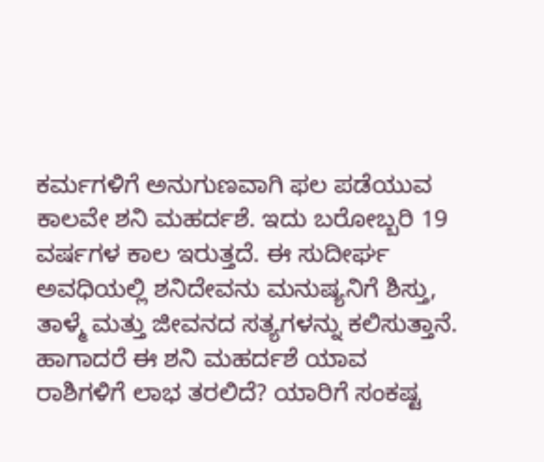ಕರ್ಮಗಳಿಗೆ ಅನುಗುಣವಾಗಿ ಫಲ ಪಡೆಯುವ ಕಾಲವೇ ಶನಿ ಮಹರ್ದಶೆ. ಇದು ಬರೋಬ್ಬರಿ 19 ವರ್ಷಗಳ ಕಾಲ ಇರುತ್ತದೆ. ಈ ಸುದೀರ್ಘ ಅವಧಿಯಲ್ಲಿ ಶನಿದೇವನು ಮನುಷ್ಯನಿಗೆ ಶಿಸ್ತು, ತಾಳ್ಮೆ ಮತ್ತು ಜೀವನದ ಸತ್ಯಗಳನ್ನು ಕಲಿಸುತ್ತಾನೆ. ಹಾಗಾದರೆ ಈ ಶನಿ ಮಹರ್ದಶೆ ಯಾವ ರಾಶಿಗಳಿಗೆ ಲಾಭ ತರಲಿದೆ? ಯಾರಿಗೆ ಸಂಕಷ್ಟ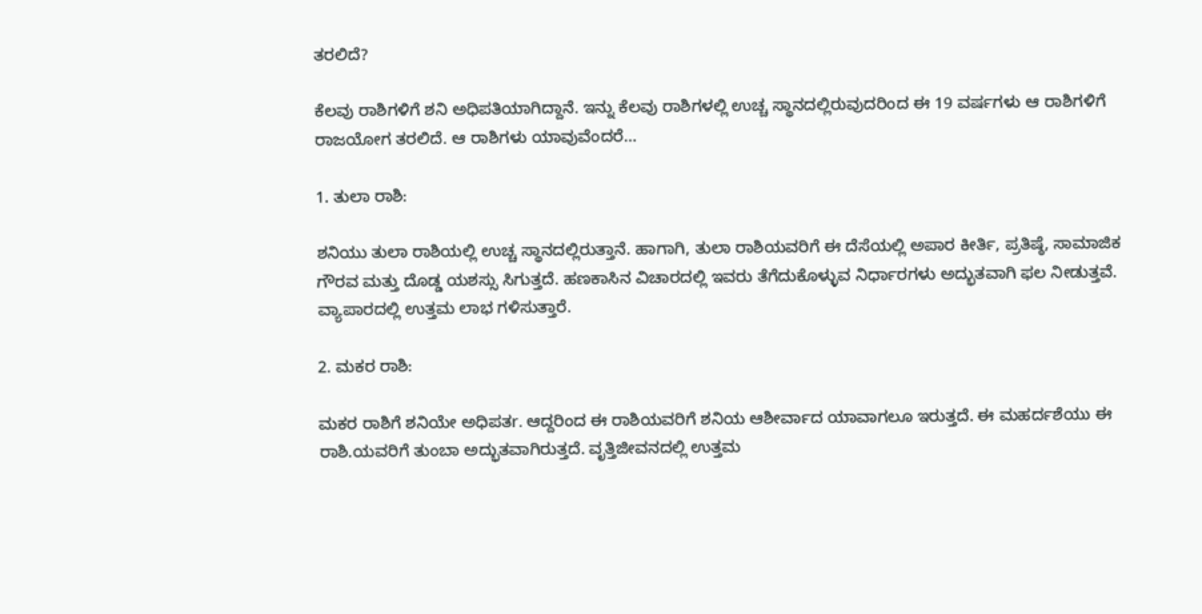ತರಲಿದೆ?

ಕೆಲವು ರಾಶಿಗಳಿಗೆ ಶನಿ ಅಧಿಪತಿಯಾಗಿದ್ದಾನೆ. ಇನ್ನು ಕೆಲವು ರಾಶಿಗಳಲ್ಲಿ ಉಚ್ಚ ಸ್ಥಾನದಲ್ಲಿರುವುದರಿಂದ ಈ 19 ವರ್ಷಗಳು ಆ ರಾಶಿಗಳಿಗೆ ರಾಜಯೋಗ ತರಲಿದೆ. ಆ ರಾಶಿಗಳು ಯಾವುವೆಂದರೆ…

1. ತುಲಾ ರಾಶಿ:

ಶನಿಯು ತುಲಾ ರಾಶಿಯಲ್ಲಿ ಉಚ್ಚ ಸ್ಥಾನದಲ್ಲಿರುತ್ತಾನೆ. ಹಾಗಾಗಿ, ತುಲಾ ರಾಶಿಯವರಿಗೆ ಈ ದೆಸೆಯಲ್ಲಿ ಅಪಾರ ಕೀರ್ತಿ, ಪ್ರತಿಷ್ಠೆ, ಸಾಮಾಜಿಕ ಗೌರವ ಮತ್ತು ದೊಡ್ಡ ಯಶಸ್ಸು ಸಿಗುತ್ತದೆ. ಹಣಕಾಸಿನ ವಿಚಾರದಲ್ಲಿ ಇವರು ತೆಗೆದುಕೊಳ್ಳುವ ನಿರ್ಧಾರಗಳು ಅದ್ಭುತವಾಗಿ ಫಲ ನೀಡುತ್ತವೆ. ವ್ಯಾಪಾರದಲ್ಲಿ ಉತ್ತಮ ಲಾಭ ಗಳಿಸುತ್ತಾರೆ.

2. ಮಕರ ರಾಶಿ:

ಮಕರ ರಾಶಿಗೆ ಶನಿಯೇ ಅಧಿಪತr. ಆದ್ದರಿಂದ ಈ ರಾಶಿಯವರಿಗೆ ಶನಿಯ ಆಶೀರ್ವಾದ ಯಾವಾಗಲೂ ಇರುತ್ತದೆ. ಈ ಮಹರ್ದಶೆಯು ಈ ರಾಶಿ.ಯವರಿಗೆ ತುಂಬಾ ಅದ್ಭುತವಾಗಿರುತ್ತದೆ. ವೃತ್ತಿಜೀವನದಲ್ಲಿ ಉತ್ತಮ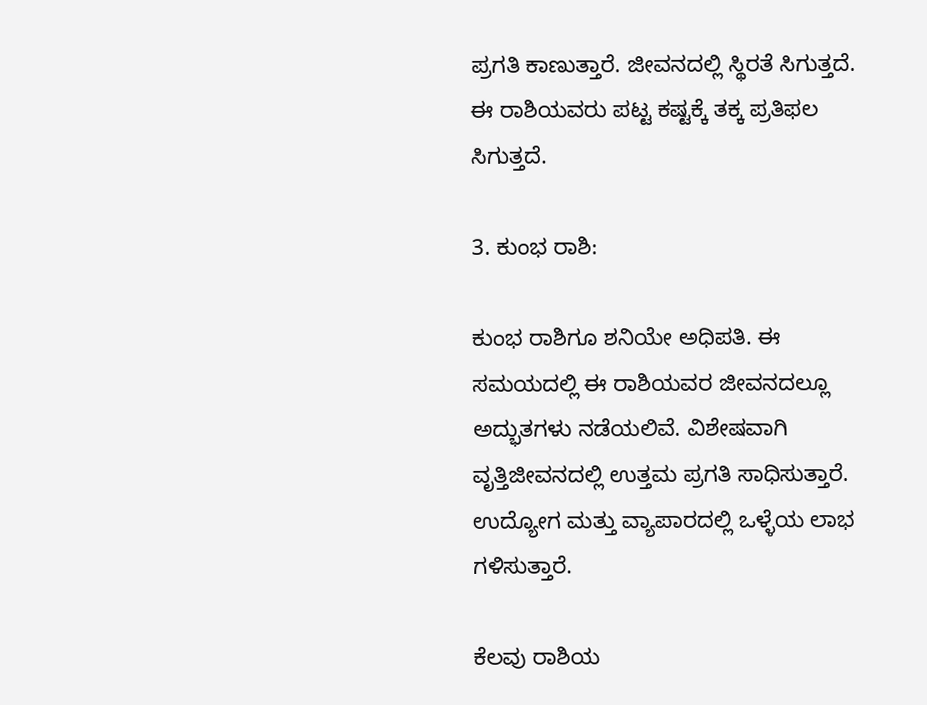ಪ್ರಗತಿ ಕಾಣುತ್ತಾರೆ. ಜೀವನದಲ್ಲಿ ಸ್ಥಿರತೆ ಸಿಗುತ್ತದೆ. ಈ ರಾಶಿಯವರು ಪಟ್ಟ ಕಷ್ಟಕ್ಕೆ ತಕ್ಕ ಪ್ರತಿಫಲ ಸಿಗುತ್ತದೆ.

3. ಕುಂಭ ರಾಶಿ:

ಕುಂಭ ರಾಶಿಗೂ ಶನಿಯೇ ಅಧಿಪತಿ. ಈ ಸಮಯದಲ್ಲಿ ಈ ರಾಶಿಯವರ ಜೀವನದಲ್ಲೂ ಅದ್ಭುತಗಳು ನಡೆಯಲಿವೆ. ವಿಶೇಷವಾಗಿ ವೃತ್ತಿಜೀವನದಲ್ಲಿ ಉತ್ತಮ ಪ್ರಗತಿ ಸಾಧಿಸುತ್ತಾರೆ. ಉದ್ಯೋಗ ಮತ್ತು ವ್ಯಾಪಾರದಲ್ಲಿ ಒಳ್ಳೆಯ ಲಾಭ ಗಳಿಸುತ್ತಾರೆ.

ಕೆಲವು ರಾಶಿಯ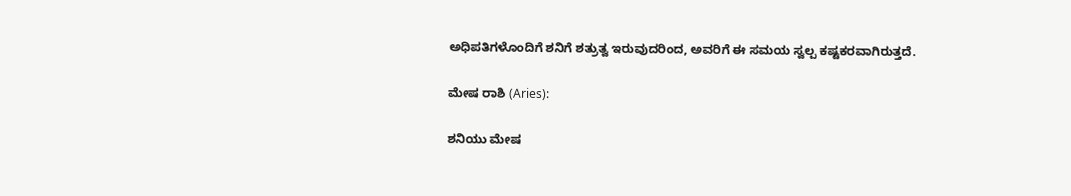ಅಧಿಪತಿಗಳೊಂದಿಗೆ ಶನಿಗೆ ಶತ್ರುತ್ವ ಇರುವುದರಿಂದ, ಅವರಿಗೆ ಈ ಸಮಯ ಸ್ವಲ್ಪ ಕಷ್ಟಕರವಾಗಿರುತ್ತದೆ.

ಮೇಷ ರಾಶಿ (Aries):

ಶನಿಯು ಮೇಷ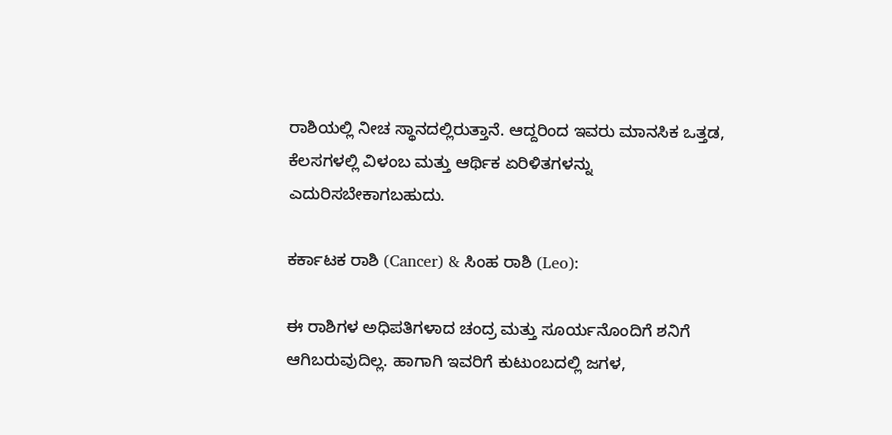ರಾಶಿಯಲ್ಲಿ ನೀಚ ಸ್ಥಾನದಲ್ಲಿರುತ್ತಾನೆ. ಆದ್ದರಿಂದ ಇವರು ಮಾನಸಿಕ ಒತ್ತಡ, ಕೆಲಸಗಳಲ್ಲಿ ವಿಳಂಬ ಮತ್ತು ಆರ್ಥಿಕ ಏರಿಳಿತಗಳನ್ನು ಎದುರಿಸಬೇಕಾಗಬಹುದು.

ಕರ್ಕಾಟಕ ರಾಶಿ (Cancer) & ಸಿಂಹ ರಾಶಿ (Leo):

ಈ ರಾಶಿಗಳ ಅಧಿಪತಿಗಳಾದ ಚಂದ್ರ ಮತ್ತು ಸೂರ್ಯನೊಂದಿಗೆ ಶನಿಗೆ ಆಗಿಬರುವುದಿಲ್ಲ. ಹಾಗಾಗಿ ಇವರಿಗೆ ಕುಟುಂಬದಲ್ಲಿ ಜಗಳ,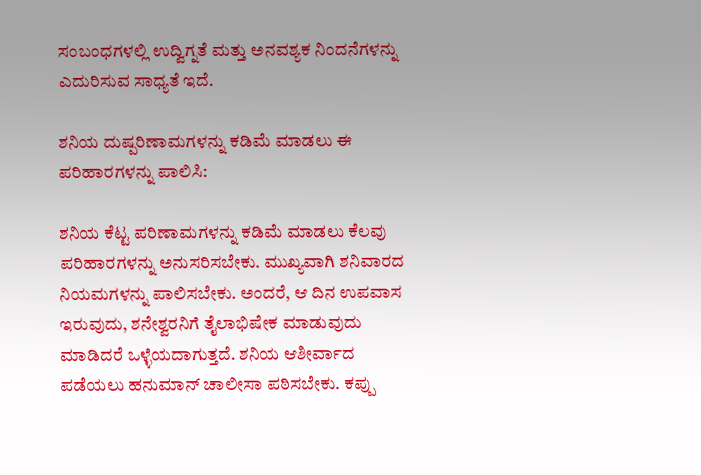ಸಂಬಂಧಗಳಲ್ಲಿ ಉದ್ವಿಗ್ನತೆ ಮತ್ತು ಅನವಶ್ಯಕ ನಿಂದನೆಗಳನ್ನು ಎದುರಿಸುವ ಸಾಧ್ಯತೆ ಇದೆ.

ಶನಿಯ ದುಷ್ಪರಿಣಾಮಗಳನ್ನು ಕಡಿಮೆ ಮಾಡಲು ಈ ಪರಿಹಾರಗಳನ್ನು ಪಾಲಿಸಿ:

ಶನಿಯ ಕೆಟ್ಟ ಪರಿಣಾಮಗಳನ್ನು ಕಡಿಮೆ ಮಾಡಲು ಕೆಲವು ಪರಿಹಾರಗಳನ್ನು ಅನುಸರಿಸಬೇಕು. ಮುಖ್ಯವಾಗಿ ಶನಿವಾರದ ನಿಯಮಗಳನ್ನು ಪಾಲಿಸಬೇಕು. ಅಂದರೆ, ಆ ದಿನ ಉಪವಾಸ ಇರುವುದು, ಶನೇಶ್ವರನಿಗೆ ತೈಲಾಭಿಷೇಕ ಮಾಡುವುದು ಮಾಡಿದರೆ ಒಳ್ಳೆಯದಾಗುತ್ತದೆ. ಶನಿಯ ಆಶೀರ್ವಾದ ಪಡೆಯಲು ಹನುಮಾನ್ ಚಾಲೀಸಾ ಪಠಿಸಬೇಕು. ಕಪ್ಪು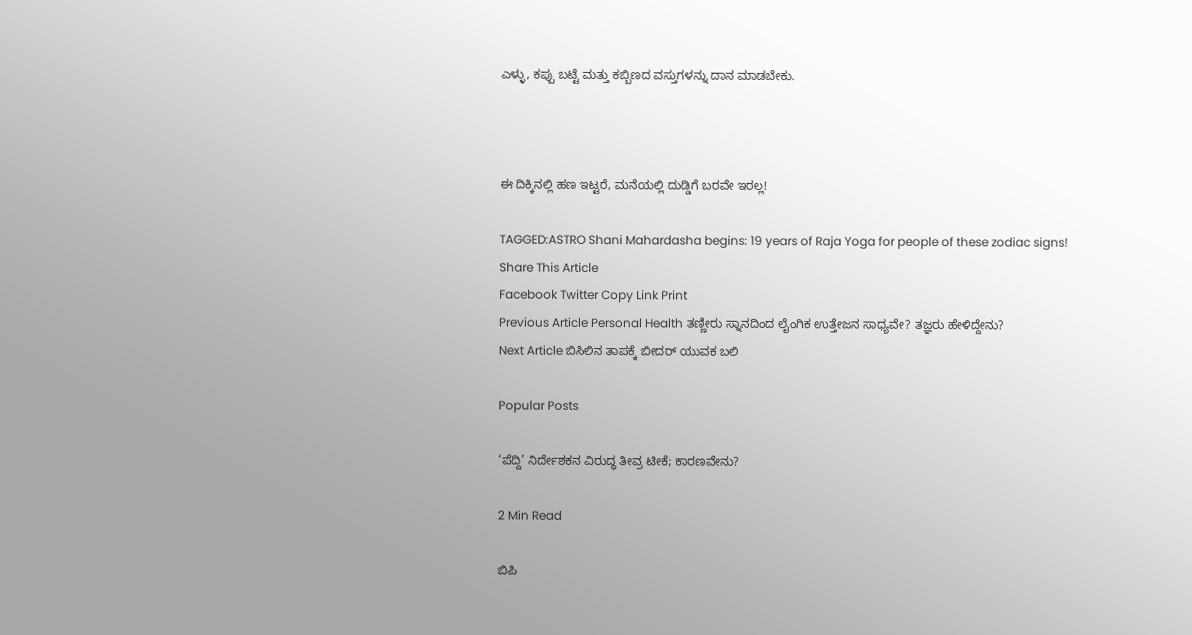ಎಳ್ಳು, ಕಪ್ಪು ಬಟ್ಟೆ ಮತ್ತು ಕಬ್ಬಿಣದ ವಸ್ತುಗಳನ್ನು ದಾನ ಮಾಡಬೇಕು.



ಈ ದಿಕ್ಕಿನಲ್ಲಿ ಹಣ ಇಟ್ಟರೆ, ಮನೆಯಲ್ಲಿ ದುಡ್ಡಿಗೆ ಬರವೇ ಇರಲ್ಲ!

TAGGED:ASTRO Shani Mahardasha begins: 19 years of Raja Yoga for people of these zodiac signs!
Share This Article
Facebook Twitter Copy Link Print
Previous Article Personal Health ತಣ್ಣೀರು ಸ್ನಾನದಿಂದ ಲೈಂಗಿಕ ಉತ್ತೇಜನ ಸಾಧ್ಯವೇ? ತಜ್ಞರು ಹೇಳಿದ್ದೇನು?
Next Article ಬಿಸಿಲಿನ ತಾಪಕ್ಕೆ ಬೀದರ್ ಯುವಕ ಬಲಿ

Popular Posts

‘ಪೆದ್ದಿ’ ನಿರ್ದೇಶಕನ ವಿರುದ್ಧ ತೀವ್ರ ಟೀಕೆ; ಕಾರಣವೇನು?

2 Min Read

ಬಿಪಿ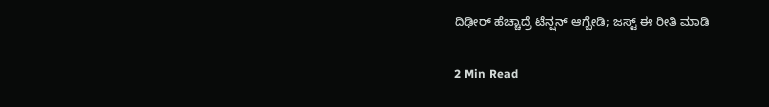ದಿಢೀರ್ ಹೆಚ್ಚಾದ್ರೆ ಟೆನ್ಷನ್ ಆಗ್ಬೇಡಿ; ಜಸ್ಟ್ ಈ ರೀತಿ ಮಾಡಿ

2 Min Read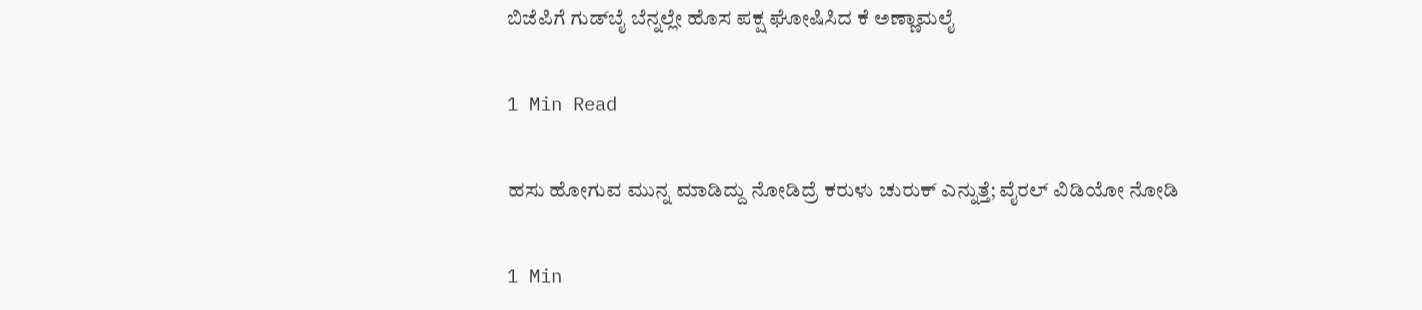ಬಿಜೆಪಿಗೆ ಗುಡ್‌ಬೈ ಬೆನ್ನಲ್ಲೇ ಹೊಸ ಪಕ್ಷ ಘೋಷಿಸಿದ ಕೆ ಅಣ್ಣಾಮಲೈ

1 Min Read

ಹಸು ಹೋಗುವ ಮುನ್ನ ಮಾಡಿದ್ದು ನೋಡಿದ್ರೆ ಕರುಳು ಚುರುಕ್ ಎನ್ನುತ್ತೆ; ವೈರಲ್ ವಿಡಿಯೋ ನೋಡಿ

1 Min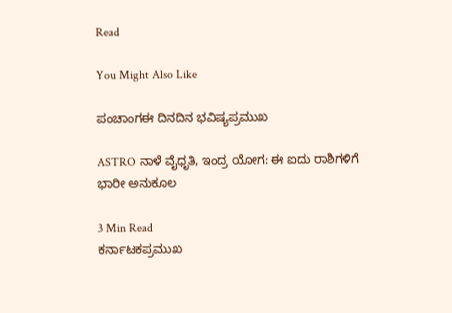Read

You Might Also Like

ಪಂಚಾಂಗಈ ದಿನದಿನ ಭವಿಷ್ಯಪ್ರಮುಖ

ASTRO ನಾಳೆ ವೈಧೃತಿ, ಇಂದ್ರ ಯೋಗ: ಈ ಐದು ರಾಶಿಗಳಿಗೆ ಭಾರೀ ಅನುಕೂಲ

3 Min Read
ಕರ್ನಾಟಕಪ್ರಮುಖ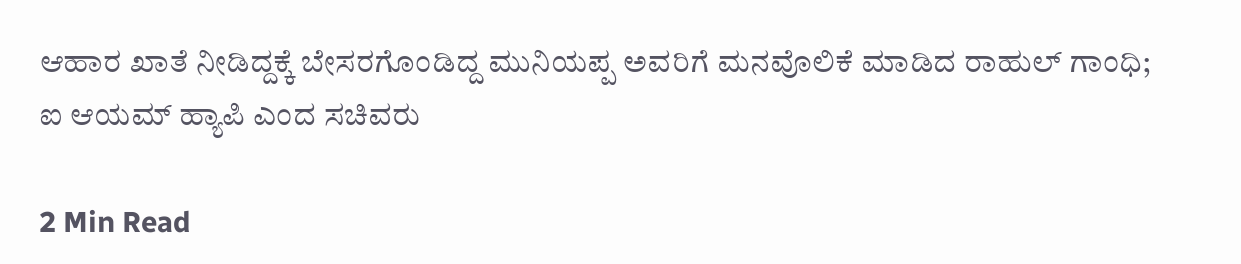ಆಹಾರ ಖಾತೆ ನೀಡಿದ್ದಕ್ಕೆ ಬೇಸರಗೊಂಡಿದ್ದ ಮುನಿಯಪ್ಪ ಅವರಿಗೆ ಮನವೊಲಿಕೆ ಮಾಡಿದ ರಾಹುಲ್ ಗಾಂಧಿ; ಐ ಆಯಮ್ ಹ್ಯಾಪಿ ಎಂದ ಸಚಿವರು

2 Min Read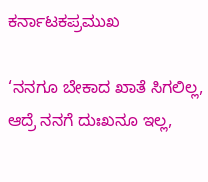ಕರ್ನಾಟಕಪ್ರಮುಖ

‘ನನಗೂ ಬೇಕಾದ ಖಾತೆ ಸಿಗಲಿಲ್ಲ, ಆದ್ರೆ ನನಗೆ ದುಃಖನೂ ಇಲ್ಲ,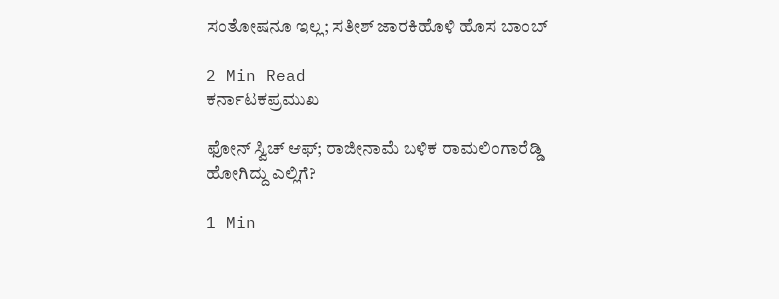ಸಂತೋಷನೂ ಇಲ್ಲ; ಸತೀಶ್ ಜಾರಕಿಹೊಳಿ ಹೊಸ ಬಾಂಬ್

2 Min Read
ಕರ್ನಾಟಕಪ್ರಮುಖ

ಫೋನ್ ಸ್ವಿಚ್ ಆಫ್; ರಾಜೀನಾಮೆ ಬಳಿಕ ರಾಮಲಿಂಗಾರೆಡ್ಡಿ ಹೋಗಿದ್ದು ಎಲ್ಲಿಗೆ?

1 Min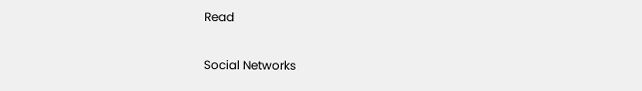Read

Social Networks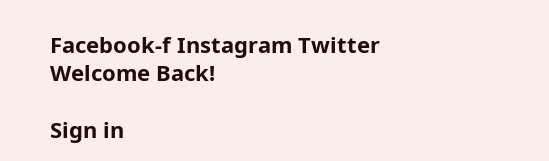Facebook-f Instagram Twitter
Welcome Back!

Sign in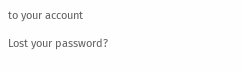to your account

Lost your password?